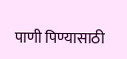पाणी पिण्यासाठी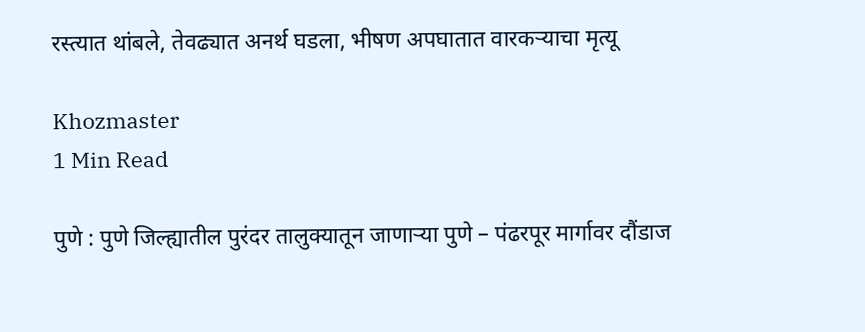रस्त्यात थांबले, तेवढ्यात अनर्थ घडला, भीषण अपघातात वारकऱ्याचा मृत्यू

Khozmaster
1 Min Read

पुणे : पुणे जिल्ह्यातील पुरंदर तालुक्यातून जाणाऱ्या पुणे – पंढरपूर मार्गावर दौंडाज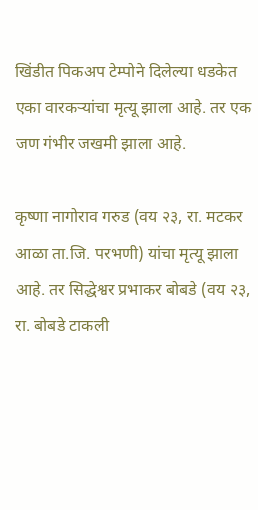खिंडीत पिकअप टेम्पोने दिलेल्या धडकेत एका वारकऱ्यांचा मृत्यू झाला आहे. तर एक जण गंभीर जखमी झाला आहे.

कृष्णा नागोराव गरुड (वय २३, रा. मटकर आळा ता.जि. परभणी) यांचा मृत्यू झाला आहे. तर सिद्धेश्वर प्रभाकर बोबडे (वय २३, रा. बोबडे टाकली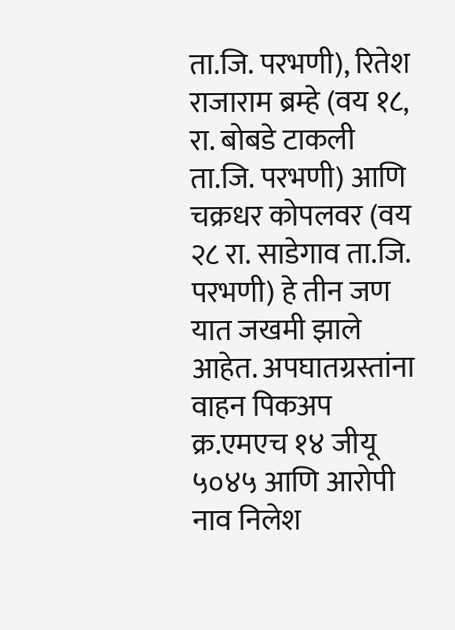ता.जि. परभणी), रितेश राजाराम ब्रम्हे (वय १८, रा. बोबडे टाकली ता.जि. परभणी) आणि चक्रधर कोपलवर (वय २८ रा. साडेगाव ता.जि. परभणी) हे तीन जण यात जखमी झाले आहेत. अपघातग्रस्तांना वाहन पिकअप क्र.एमएच १४ जीयू ५०४५ आणि आरोपी नाव निलेश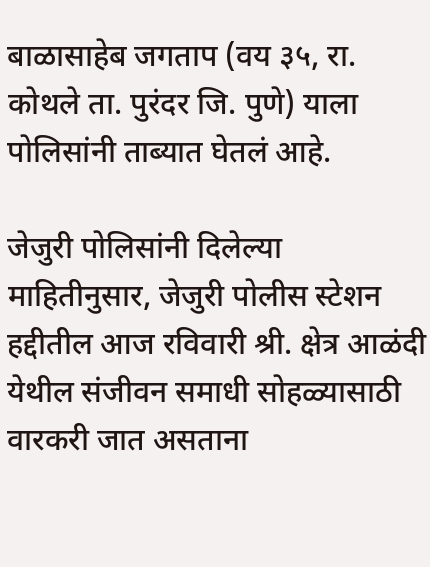बाळासाहेब जगताप (वय ३५, रा. कोथले ता. पुरंदर जि. पुणे) याला पोलिसांनी ताब्यात घेतलं आहे.

जेजुरी पोलिसांनी दिलेल्या माहितीनुसार, जेजुरी पोलीस स्टेशन हद्दीतील आज रविवारी श्री. क्षेत्र आळंदी येथील संजीवन समाधी सोहळ्यासाठी वारकरी जात असताना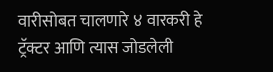वारीसोबत चालणारे ४ वारकरी हे ट्रॅक्टर आणि त्यास जोडलेली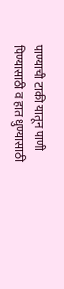पाण्याची टाकी यातून पाणी पिण्यासाठी व हात धुण्यासाठी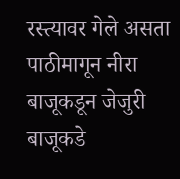रस्त्यावर गेले असता पाठीमागून नीरा बाजूकडून जेजुरी बाजूकडे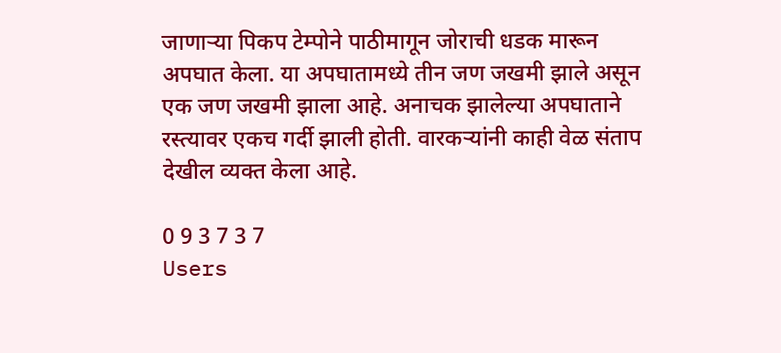जाणाऱ्या पिकप टेम्पोने पाठीमागून जोराची धडक मारून अपघात केला. या अपघातामध्ये तीन जण जखमी झाले असून एक जण जखमी झाला आहे. अनाचक झालेल्या अपघाताने रस्त्यावर एकच गर्दी झाली होती. वारकऱ्यांनी काही वेळ संताप देखील व्यक्त केला आहे.

0 9 3 7 3 7
Users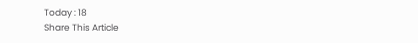Today : 18
Share This Article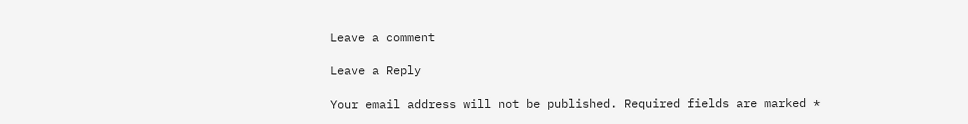Leave a comment

Leave a Reply

Your email address will not be published. Required fields are marked *